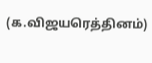(க.விஜயரெத்தினம்)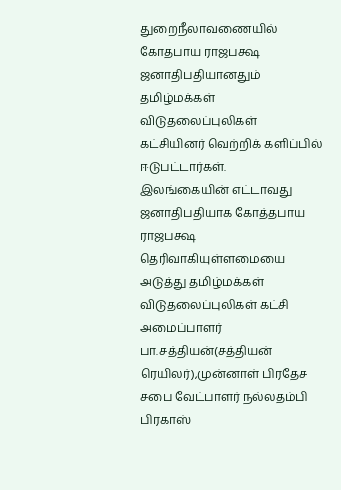துறைநீலாவணையில் கோதபாய ராஜபக்ஷ ஜனாதிபதியானதும் தமிழ்மக்கள் விடுதலைப்புலிகள் கட்சியினர் வெற்றிக் களிப்பில் ஈடுபட்டார்கள்.
இலங்கையின் எட்டாவது ஜனாதிபதியாக கோத்தபாய ராஜபக்ஷ தெரிவாகியுள்ளமையை அடுத்து தமிழ்மக்கள் விடுதலைப்புலிகள் கட்சி அமைப்பாளர் பா.சத்தியன்(சத்தியன் ரெயிலர்),முன்னாள் பிரதேச சபை வேட்பாளர் நல்லதம்பி பிரகாஸ்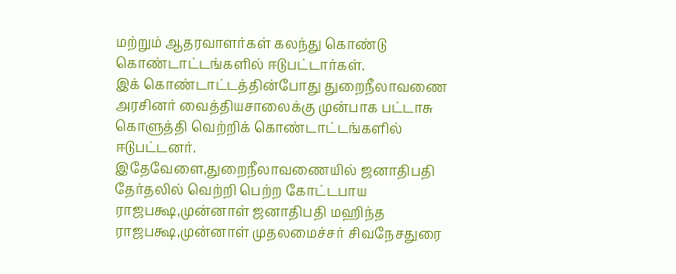மற்றும் ஆதரவாளர்கள் கலந்து கொண்டு கொண்டாட்டங்களில் ஈடுபட்டார்கள்.
இக் கொண்டாட்டத்தின்போது துறைநீலாவணை அரசினர் வைத்தியசாலைக்கு முன்பாக பட்டாசு கொளுத்தி வெற்றிக் கொண்டாட்டங்களில் ஈடுபட்டனர்.
இதேவேளை,துறைநீலாவணையில் ஜனாதிபதி தேர்தலில் வெற்றி பெற்ற கோட்டபாய ராஜபக்ஷ,முன்னாள் ஜனாதிபதி மஹிந்த ராஜபக்ஷ,முன்னாள் முதலமைச்சர் சிவநேசதுரை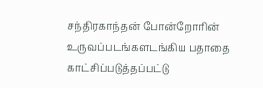சந்திரகாந்தன் போன்றோரின் உருவப்படங்களடங்கிய பதாதை காட்சிப்படுத்தப்பட்டு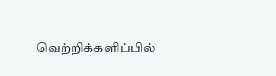வெற்றிக்களிப்பில்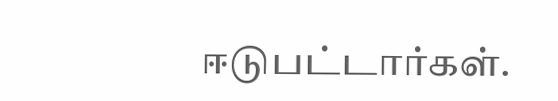ஈடுபட்டார்கள்.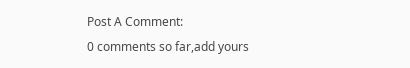Post A Comment:
0 comments so far,add yours